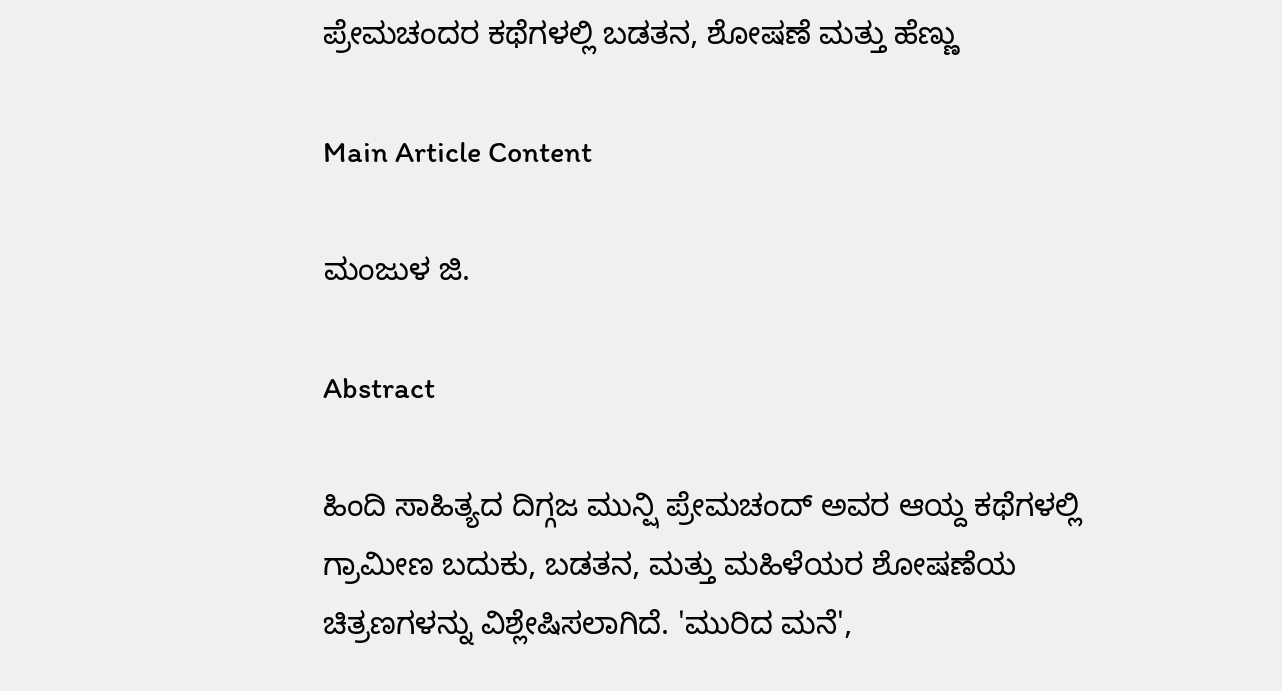ಪ್ರೇಮಚಂದರ ಕಥೆಗಳಲ್ಲಿ ಬಡತನ, ಶೋಷಣೆ ಮತ್ತು ಹೆಣ್ಣು

Main Article Content

ಮಂಜುಳ ಜಿ.

Abstract

ಹಿಂದಿ ಸಾಹಿತ್ಯದ ದಿಗ್ಗಜ ಮುನ್ಷಿ ಪ್ರೇಮಚಂದ್ ಅವರ ಆಯ್ದ ಕಥೆಗಳಲ್ಲಿ ಗ್ರಾಮೀಣ ಬದುಕು, ಬಡತನ, ಮತ್ತು ಮಹಿಳೆಯರ ಶೋಷಣೆಯ ಚಿತ್ರಣಗಳನ್ನು ವಿಶ್ಲೇಷಿಸಲಾಗಿದೆ. 'ಮುರಿದ ಮನೆ',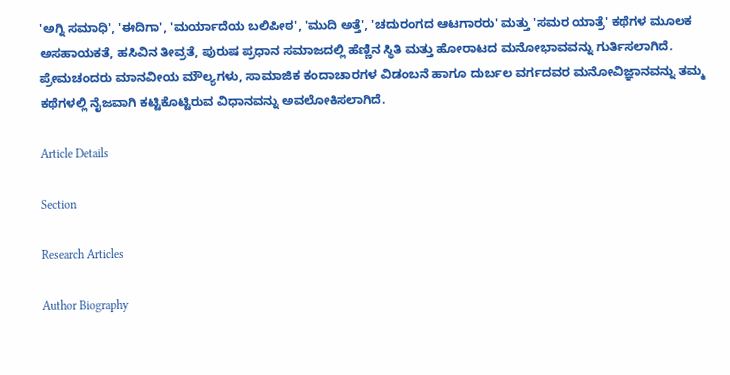'ಅಗ್ನಿ ಸಮಾಧಿ', 'ಈದಿಗಾ', 'ಮರ್ಯಾದೆಯ ಬಲಿಪೀಠ', 'ಮುದಿ ಅತ್ತೆ', 'ಚದುರಂಗದ ಆಟಗಾರರು' ಮತ್ತು 'ಸಮರ ಯಾತ್ರೆ' ಕಥೆಗಳ ಮೂಲಕ ಅಸಹಾಯಕತೆ, ಹಸಿವಿನ ತೀವ್ರತೆ, ಪುರುಷ ಪ್ರಧಾನ ಸಮಾಜದಲ್ಲಿ ಹೆಣ್ಣಿನ ಸ್ಥಿತಿ ಮತ್ತು ಹೋರಾಟದ ಮನೋಭಾವವನ್ನು ಗುರ್ತಿಸಲಾಗಿದೆ. ಪ್ರೇಮಚಂದರು ಮಾನವೀಯ ಮೌಲ್ಯಗಳು, ಸಾಮಾಜಿಕ ಕಂದಾಚಾರಗಳ ವಿಡಂಬನೆ ಹಾಗೂ ದುರ್ಬಲ ವರ್ಗದವರ ಮನೋವಿಜ್ಞಾನವನ್ನು ತಮ್ಮ ಕಥೆಗಳಲ್ಲಿ ನೈಜವಾಗಿ ಕಟ್ಟಿಕೊಟ್ಟಿರುವ ವಿಧಾನವನ್ನು ಅವಲೋಕಿಸಲಾಗಿದೆ.

Article Details

Section

Research Articles

Author Biography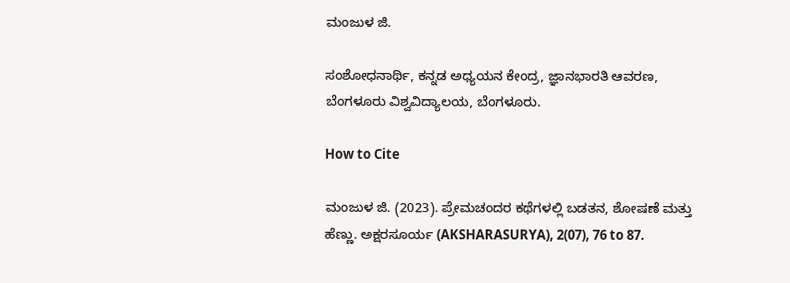ಮಂಜುಳ ಜಿ.

ಸಂಶೋಧನಾರ್ಥಿ, ಕನ್ನಡ ಅಧ್ಯಯನ ಕೇಂದ್ರ, ಜ್ಞಾನಭಾರತಿ ಆವರಣ, ಬೆಂಗಳೂರು ವಿಶ್ವವಿದ್ಯಾಲಯ, ಬೆಂಗಳೂರು.

How to Cite

ಮಂಜುಳ ಜಿ. (2023). ಪ್ರೇಮಚಂದರ ಕಥೆಗಳಲ್ಲಿ ಬಡತನ, ಶೋಷಣೆ ಮತ್ತು ಹೆಣ್ಣು. ಅಕ್ಷರಸೂರ್ಯ (AKSHARASURYA), 2(07), 76 to 87.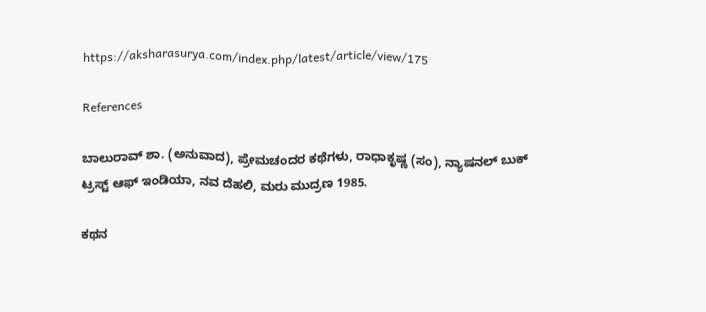https://aksharasurya.com/index.php/latest/article/view/175

References

ಬಾಲುರಾವ್ ಶಾ. (ಅನುವಾದ), ಪ್ರೇಮಚಂದರ ಕಥೆಗಳು, ರಾಧಾಕೃಷ್ಣ (ಸಂ), ನ್ಯಾಷನಲ್ ಬುಕ್ ಟ್ರಸ್ಟ್ ಆಫ್ ಇಂಡಿಯಾ, ನವ ದೆಹಲಿ, ಮರು ಮುದ್ರಣ 1985.

ಕಥನ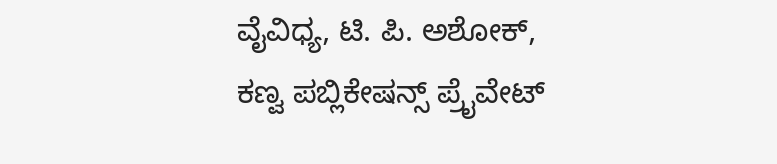ವೈವಿಧ್ಯ, ಟಿ. ಪಿ. ಅಶೋಕ್, ಕಣ್ವ ಪಬ್ಲಿಕೇಷನ್ಸ್ ಪ್ರೈವೇಟ್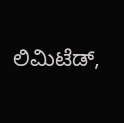ಲಿಮಿಟೆಡ್‌,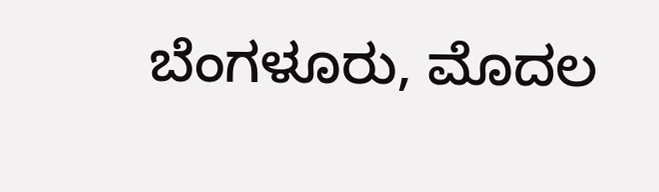ಬೆಂಗಳೂರು, ಮೊದಲ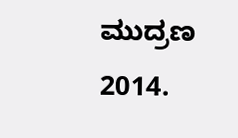ಮುದ್ರಣ 2014.